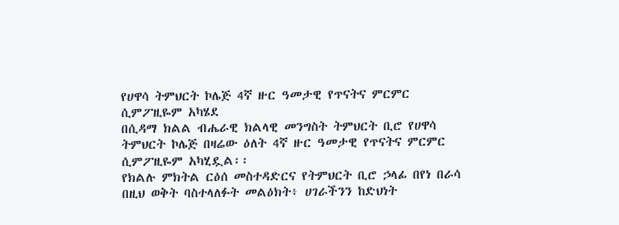የሀዋሳ ትምህርት ኮሌጅ 4ኛ ዙር ዓመታዊ የጥናትና ምርምር ሲምፖዚዬም አካሄደ
በሲዳማ ክልል ብሔራዊ ክልላዊ መንግስት ትምህርት ቢሮ የሀዋሳ ትምህርት ኮሌጅ በዛሬው ዕለት 4ኛ ዙር ዓመታዊ የጥናትና ምርምር ሲምፖዚዬም አካሂዷል፡፡
የክልሉ ምክትል ርዕሰ መስተዳድርና የትምህርት ቢሮ ኃላፊ በየነ በራሳ በዚህ ወቅት ባስተላለፉት መልዕክት፥ ሀገራችንን ከድህነት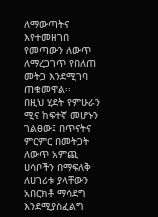ለማውጣትና እየተመዘገበ የመጣውን ለውጥ ለማረጋገጥ የበለጠ መትጋ እንደሚገባ ጠቁመዋል፡፡
በዚህ ሂደት የምሁራን ሚና ከፍተኛ መሆኑን ገልፀው፤ በጥናትና ምርምር በመትጋት ለውጥ አምጪ ሀሳቦችን በማፍለቅ ለሀገሪቱ ያላቸውን አበርክቶ ማሳደግ እንደሚያስፈልግ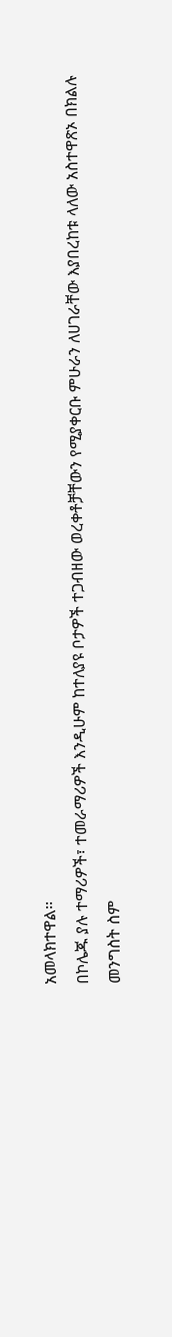አመላክተዋል፡፡
በኮሌጁ ያሉ ተማሪዎች፣ ተመራማሪዎች እንዲሁም ከተለያዩ ቦታዎች ተጋብዘው ወረቀቶቻቸውን የሚያቀርቡ ምሁራን ለሀገራቸው እያበረከቱ ላለው አስተዋጽኦ በክልሉ መንግስት ስም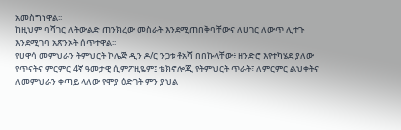አመስግነዋል፡፡
ከዚህም ባሻገር ለትውልድ ጠንክረው መስራት እንደሚጠበቅባቸውና ለሀገር ለውጥ ሊተጉ እንደሚገባ አጽንኦት ሰጥተዋል፡፡
የሀዋሳ መምህራን ትምህርት ኮሌጅ ዲን ዶ/ር ንጋቱ ቶአሻ በበኩላቸው፥ ዘንድሮ እየተካሄደ ያለው የጥናትና ምርምር 4ኛ ዓመታዊ ሲምፖዚዬም፤ ቴክኖሎጂ የትምህርት ጥራት፣ ለምርምር ልህቀትና ለመምህራን ቀጣይ ላለው የሞያ ዕድገት ምን ያህል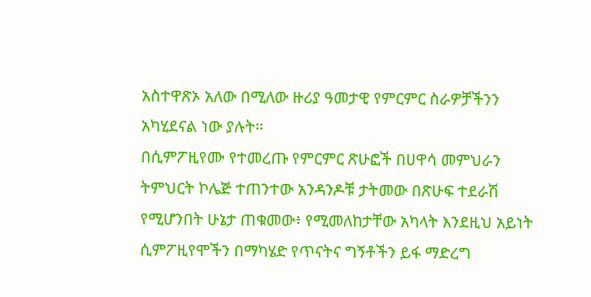አስተዋጽኦ አለው በሚለው ዙሪያ ዓመታዊ የምርምር ስራዎቻችንን አካሂደናል ነው ያሉት፡፡
በሲምፖዚየሙ የተመረጡ የምርምር ጽሁፎች በሀዋሳ መምህራን ትምህርት ኮሌጅ ተጠንተው አንዳንዶቹ ታትመው በጽሁፍ ተደራሽ የሚሆንበት ሁኔታ ጠቁመው፥ የሚመለከታቸው አካላት እንደዚህ አይነት ሲምፖዚየሞችን በማካሄድ የጥናትና ግኝቶችን ይፋ ማድረግ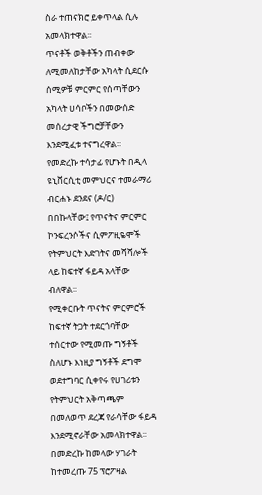ስራ ተጠናክሮ ይቀጥላል ሲሉ አመላክተዋል፡፡
ጥናቶች ወቅቶችን ጠብቀው ለሚመለከታቸው አካላት ሲደርሱ ሰሚዎቹ ምርምር የሰጣቸውን አካላት ሀሳቦችን በመውሰድ መሰረታዊ ችግሮቻቸውን እንደሚፈቱ ተናግረዋል፡፡
የመድረኩ ተሳታፊ የሆኑት በዲላ ዩኒቨርሲቲ መምህርና ተመራማሪ ብርሐኑ ደንደና (ዶ/ር) በበኩላቸው፤ የጥናትና ምርምር ኮንፍረንሶችና ሲምፖዚዬሞች የትምህርት እድገትና መሻሻሎች ላይ ከፍተኛ ፋይዳ አላቸው ብለዋል፡፡
የሚቀርቡት ጥናትና ምርምሮች ከፍተኛ ትጋት ተደርጎባቸው ተሰርተው የሚመጡ ግኝቶች ስለሆኑ እነዚያ ግኝቶች ደግሞ ወደተግባር ሲቀየሩ የሀገሪቱን የትምህርት አቅጣጫም በመለወጥ ደረጃ የራሳቸው ፋይዳ እንደሚኖራቸው አመላክተዋል፡፡
በመድረኩ ከመላው ሃገራት ከተመረጡ 75 ፕሮፖዛል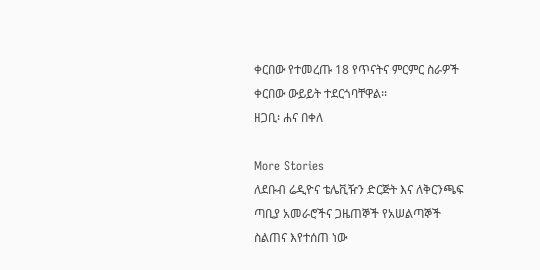ቀርበው የተመረጡ 18 የጥናትና ምርምር ስራዎች ቀርበው ውይይት ተደርጎባቸዋል፡፡
ዘጋቢ፡ ሐና በቀለ

More Stories
ለደቡብ ሬዲዮና ቴሌቪዥን ድርጅት እና ለቅርንጫፍ ጣቢያ አመራሮችና ጋዜጠኞች የአሠልጣኞች ስልጠና እየተሰጠ ነው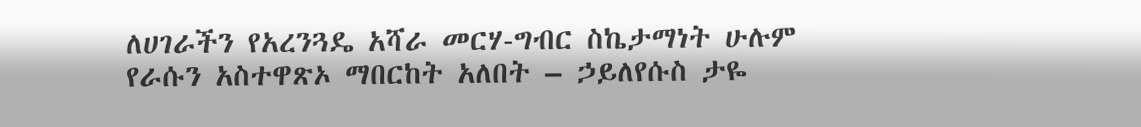ለሀገራችን የአረንጓዴ አሻራ መርሃ-ግብር ስኬታማነት ሁሉም የራሱን አስተዋጽኦ ማበርከት አለበት – ኃይለየሱስ ታዬ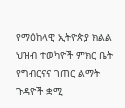የማዕከላዊ ኢትዮጵያ ክልል ህዝብ ተወካዮች ምክር ቤት የግብርናና ገጠር ልማት ጉዳዮች ቋሚ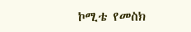ኮሚቴ የመስክ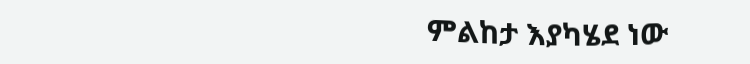ምልከታ እያካሄደ ነው